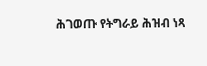ሕገወጡ የትግራይ ሕዝብ ነጻ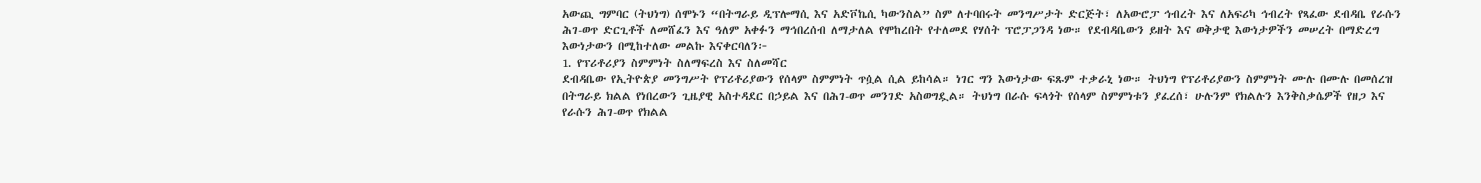አውጪ ግምባር (ትህነግ) ሰሞኑን “በትግራይ ዲፕሎማሲ እና አድቮኬሲ ካውንስል” ስም ለተባበሩት መንግሥታት ድርጅት፣ ለአውሮፓ ኅብረት እና ለአፍሪካ ኅብረት የጻፈው ደብዳቤ የራሱን ሕገ-ወጥ ድርጊቶች ለመሸፈን እና ዓለም አቀፉን ማኅበረሰብ ለማታለል የሞከረበት የተለመደ የሃሰት ፕሮፓጋንዳ ነው። የደብዳቤውን ይዘት እና ወቅታዊ እውነታዎችን መሠረት በማድረግ እውነታውን በሚከተለው መልኩ እናቀርባለን፦
1. የፕሪቶሪያን ስምምነት ስለማፍረስ እና ስለመሻር
ደብዳቤው የኢትዮጵያ መንግሥት የፕሪቶሪያውን የሰላም ስምምነት ጥሷል ሲል ይከሳል። ነገር ግን እውነታው ፍጹም ተቃራኒ ነው። ትህነግ የፕሪቶሪያውን ስምምነት ሙሉ በሙሉ በመሰረዝ በትግራይ ክልል የነበረውን ጊዜያዊ አስተዳደር በኃይል እና በሕገ-ወጥ መንገድ አስወግዷል። ትህነግ በራሱ ፍላጎት የሰላም ስምምነቱን ያፈረሰ፣ ሁሉንም የክልሉን እንቅስቃሴዎች የዘጋ እና የራሱን ሕገ-ወጥ የክልል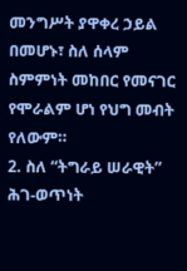መንግሥት ያዋቀረ ኃይል በመሆኑ፣ ስለ ሰላም ስምምነት መከበር የመናገር የሞራልም ሆነ የህግ መብት የለውም።
2. ስለ “ትግራይ ሠራዊት” ሕገ-ወጥነት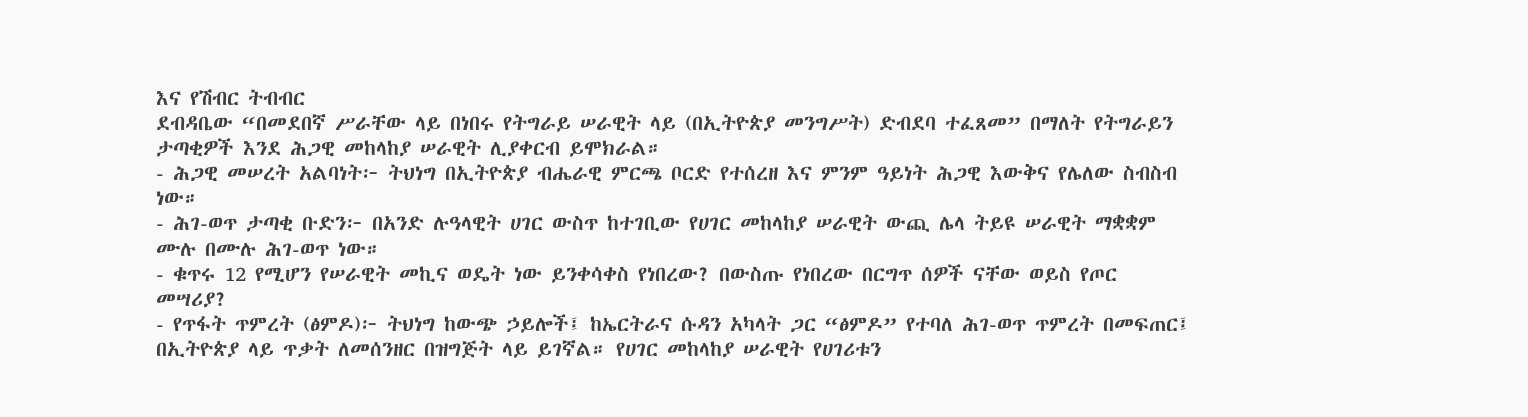እና የሽብር ትብብር
ደብዳቤው “በመደበኛ ሥራቸው ላይ በነበሩ የትግራይ ሠራዊት ላይ (በኢትዮጵያ መንግሥት) ድብደባ ተፈጸመ” በማለት የትግራይን ታጣቂዎች እንደ ሕጋዊ መከላከያ ሠራዊት ሊያቀርብ ይሞክራል።
- ሕጋዊ መሠረት አልባነት፦ ትህነግ በኢትዮጵያ ብሔራዊ ምርጫ ቦርድ የተሰረዘ እና ምንም ዓይነት ሕጋዊ እውቅና የሌለው ስብስብ ነው።
- ሕገ-ወጥ ታጣቂ ቡድን፦ በአንድ ሉዓላዊት ሀገር ውስጥ ከተገቢው የሀገር መከላከያ ሠራዊት ውጪ ሌላ ትይዩ ሠራዊት ማቋቋም ሙሉ በሙሉ ሕገ-ወጥ ነው።
- ቁጥሩ 12 የሚሆን የሠራዊት መኪና ወዴት ነው ይንቀሳቀስ የነበረው? በውስጡ የነበረው በርግጥ ሰዎች ናቸው ወይስ የጦር መሣሪያ?
- የጥፋት ጥምረት (ፅምዶ)፦ ትህነግ ከውጭ ኃይሎች፤ ከኤርትራና ሱዳን አካላት ጋር “ፅምዶ” የተባለ ሕገ-ወጥ ጥምረት በመፍጠር፤ በኢትዮጵያ ላይ ጥቃት ለመሰንዘር በዝግጅት ላይ ይገኛል። የሀገር መከላከያ ሠራዊት የሀገሪቱን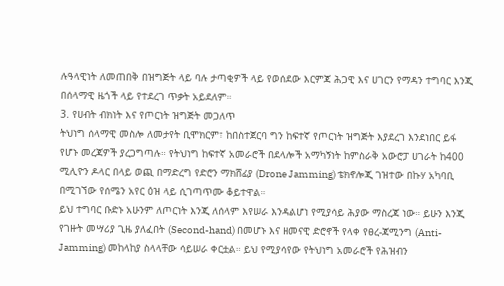ሉዓላዊነት ለመጠበቅ በዝግጅት ላይ ባሉ ታጣቂዎች ላይ የወሰደው እርምጃ ሕጋዊ እና ሀገርን የማዳን ተግባር እንጂ በሰላማዊ ዜጎች ላይ የተደረገ ጥቃት አይደለም።
3. የሀብት ብክነት እና የጦርነት ዝግጅት መጋለጥ
ትህነግ ሰላማዊ መስሎ ለመታየት ቢሞክርም፣ ከበስተጀርባ ግን ከፍተኛ የጦርነት ዝግጅት እያደረገ እንደነበር ይፋ የሆኑ መረጃዎች ያረጋግጣሉ። የትህነግ ከፍተኛ አመራሮች በደላሎች አማካኝነት ከምስራቅ አውሮፓ ሀገራት ከ400 ሚሊዮን ዶላር በላይ ወጪ በማድረግ የድሮን ማክሸፊያ (Drone Jamming) ቴክኖሎጂ ገዝተው በኩሃ አካባቢ በሚገኘው የሰሜን አየር ዕዝ ላይ ሲገጣጥሙ ቆይተዋል።
ይህ ተግባር ቡድኑ አሁንም ለጦርነት እንጂ ለሰላም እየሠራ እንዳልሆነ የሚያሳይ ሕያው ማስረጃ ነው። ይሁን እንጂ የገዙት መሣሪያ ጊዜ ያለፈበት (Second-hand) በመሆኑ እና ዘመናዊ ድሮኖች የላቀ የፀረ-ጃሚንግ (Anti-Jamming) መከላከያ ስላላቸው ሳይሠራ ቀርቷል። ይህ የሚያሳየው የትህነግ አመራሮች የሕዝብን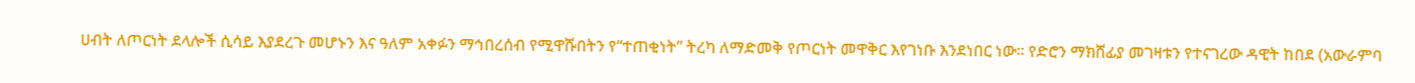ሀብት ለጦርነት ደላሎች ሲሳይ እያደረጉ መሆኑን እና ዓለም አቀፉን ማኅበረሰብ የሚዋሹበትን የ“ተጠቂነት” ትረካ ለማድመቅ የጦርነት መዋቅር እየገነቡ እንደነበር ነው። የድሮን ማክሸፊያ መገዛቱን የተናገረው ዳዊት ከበደ (አውራምባ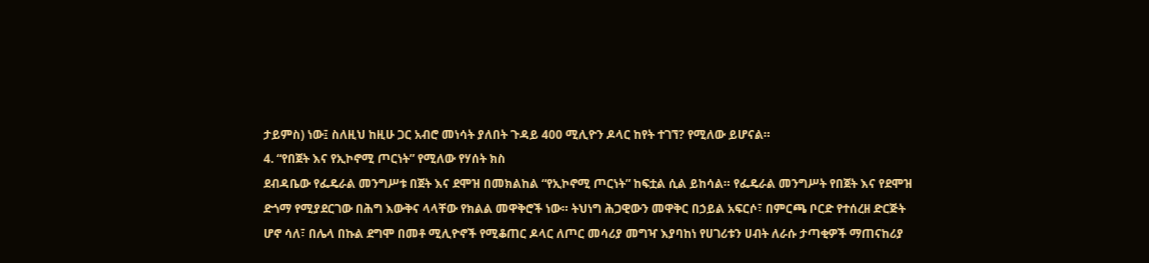ታይምስ) ነው፤ ስለዚህ ከዚሁ ጋር አብሮ መነሳት ያለበት ጉዳይ 400 ሚሊዮን ዶላር ከየት ተገኘ? የሚለው ይሆናል።
4. “የበጀት እና የኢኮኖሚ ጦርነት” የሚለው የሃሰት ክስ
ደብዳቤው የፌዴራል መንግሥቱ በጀት እና ደሞዝ በመክልከል “የኢኮኖሚ ጦርነት” ከፍቷል ሲል ይከሳል። የፌዴራል መንግሥት የበጀት እና የደሞዝ ድጎማ የሚያደርገው በሕግ እውቅና ላላቸው የክልል መዋቅሮች ነው። ትህነግ ሕጋዊውን መዋቅር በኃይል አፍርሶ፣ በምርጫ ቦርድ የተሰረዘ ድርጅት ሆኖ ሳለ፣ በሌላ በኩል ደግሞ በመቶ ሚሊዮኖች የሚቆጠር ዶላር ለጦር መሳሪያ መግዣ እያባከነ የሀገሪቱን ሀብት ለራሱ ታጣቂዎች ማጠናከሪያ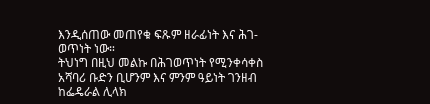እንዲሰጠው መጠየቁ ፍጹም ዘራፊነት እና ሕገ-ወጥነት ነው።
ትህነግ በዚህ መልኩ በሕገወጥነት የሚንቀሳቀስ አሻባሪ ቡድን ቢሆንም እና ምንም ዓይነት ገንዘብ ከፌዴራል ሊላክ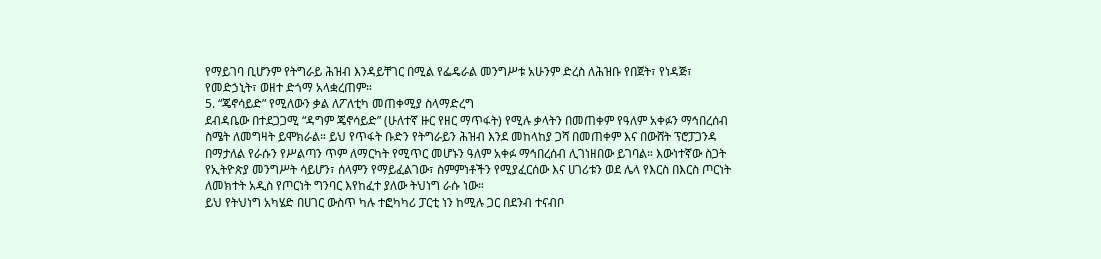የማይገባ ቢሆንም የትግራይ ሕዝብ እንዳይቸገር በሚል የፌዴራል መንግሥቱ አሁንም ድረስ ለሕዝቡ የበጀት፣ የነዳጅ፣ የመድኃኒት፣ ወዘተ ድጎማ አላቋረጠም።
5. “ጄኖሳይድ” የሚለውን ቃል ለፖለቲካ መጠቀሚያ ስላማድረግ
ደብዳቤው በተደጋጋሚ “ዳግም ጄኖሳይድ” (ሁለተኛ ዙር የዘር ማጥፋት) የሚሉ ቃላትን በመጠቀም የዓለም አቀፉን ማኅበረሰብ ስሜት ለመግዛት ይሞክራል። ይህ የጥፋት ቡድን የትግራይን ሕዝብ እንደ መከላከያ ጋሻ በመጠቀም እና በውሸት ፕሮፓጋንዳ በማታለል የራሱን የሥልጣን ጥም ለማርካት የሚጥር መሆኑን ዓለም አቀፉ ማኅበረሰብ ሊገነዘበው ይገባል። እውነተኛው ስጋት የኢትዮጵያ መንግሥት ሳይሆን፣ ሰላምን የማይፈልገው፣ ስምምነቶችን የሚያፈርሰው እና ሀገሪቱን ወደ ሌላ የእርስ በእርስ ጦርነት ለመክተት አዲስ የጦርነት ግንባር እየከፈተ ያለው ትህነግ ራሱ ነው።
ይህ የትህነግ አካሄድ በሀገር ውስጥ ካሉ ተፎካካሪ ፓርቲ ነን ከሚሉ ጋር በደንብ ተናብቦ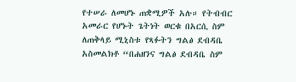የተሠራ ለመሆኑ ጠቋሚዎች አሉ። የትብብር አመራር የሆኑት ጌትነት ወርቁ በአርሲ ስም ለጠቅላይ ሚኒስቱ የጻፉትን ግልፅ ደብዳቤ አስመልክቶ “በሐዘንና ግልፅ ደብዳቤ ስም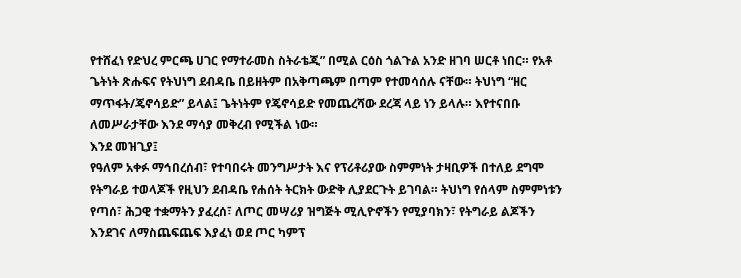የተሸፈነ የድህረ ምርጫ ሀገር የማተራመስ ስትራቴጂ” በሚል ርዕስ ጎልጉል አንድ ዘገባ ሠርቶ ነበር። የአቶ ጌትነት ጽሑፍና የትህነግ ደብዳቤ በይዘትም በአቅጣጫም በጣም የተመሳሰሉ ናቸው። ትህነግ “ዘር ማጥፋት/ጄኖሳይድ” ይላል፤ ጌትነትም የጄኖሳይድ የመጨረሻው ደረጃ ላይ ነን ይላሉ። እየተናበቡ ለመሥራታቸው እንደ ማሳያ መቅረብ የሚችል ነው።
እንደ መዝጊያ፤
የዓለም አቀፉ ማኅበረሰብ፣ የተባበሩት መንግሥታት እና የፕሪቶሪያው ስምምነት ታዛቢዎች በተለይ ደግሞ የትግራይ ተወላጆች የዚህን ደብዳቤ የሐሰት ትርክት ውድቅ ሊያደርጉት ይገባል። ትህነግ የሰላም ስምምነቱን የጣሰ፣ ሕጋዊ ተቋማትን ያፈረሰ፣ ለጦር መሣሪያ ዝግጅት ሚሊዮኖችን የሚያባክን፣ የትግራይ ልጆችን እንደገና ለማስጨፍጨፍ እያፈነ ወደ ጦር ካምፕ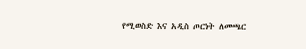የሚወስድ እና አዲስ ጦርነት ለመጫር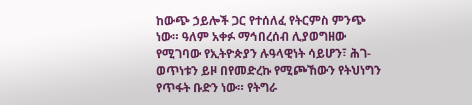ከውጭ ኃይሎች ጋር የተሰለፈ የትርምስ ምንጭ ነው። ዓለም አቀፉ ማኅበረሰብ ሊያወግዘው የሚገባው የኢትዮጵያን ሉዓላዊነት ሳይሆን፣ ሕገ-ወጥነቱን ይዞ በየመድረኩ የሚጮኸውን የትህነግን የጥፋት ቡድን ነው። የትግራ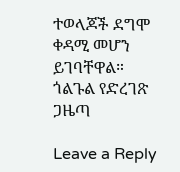ተወላጆች ደግሞ ቀዳሚ መሆን ይገባቸዋል።
ጎልጉል የድረገጽ ጋዜጣ

Leave a Reply